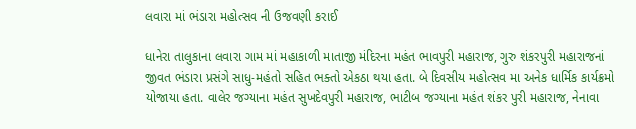લવારા માં ભંડારા મહોત્સવ ની ઉજવણી કરાઈ

ધાનેરા તાલુકાના લવારા ગામ માં મહાકાળી માતાજી મંદિરના મહંત ભાવપુરી મહારાજ, ગુરુ શંકરપુરી મહારાજનાં જીવત ભંડારા પ્રસંગે સાધુ-મહંતો સહિત ભક્તો એકઠા થયા હતા. બે દિવસીય મહોત્સવ મા અનેક ધાર્મિક કાર્યક્રમો યોજાયા હતા. વાલેર જગ્યાના મહંત સુખદેવપુરી મહારાજ, ભાટીબ જગ્યાના મહંત શંકર પુરી મહારાજ, નેનાવા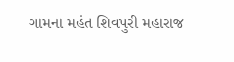ગામના મહંત શિવપુરી મહારાજ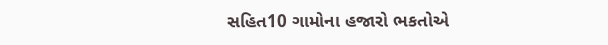સહિત10 ગામોના હજારો ભકતોએ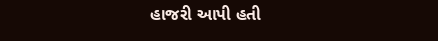હાજરી આપી હતી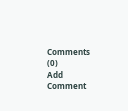Comments (0)
Add Comment